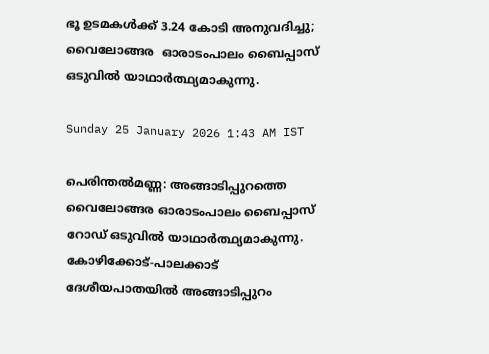ഭൂ ഉടമകൾക്ക് 3.24 കോടി അനുവദിച്ചു; വൈലോങ്ങര  ഓരാടംപാലം ബൈപ്പാസ് ഒടുവിൽ യാഥാർത്ഥ്യമാകുന്നു.

Sunday 25 January 2026 1:43 AM IST

പെരിന്തൽമണ്ണ: അങ്ങാടിപ്പുറത്തെ വൈലോങ്ങര ഓരാടംപാലം ബൈപ്പാസ് റോഡ് ഒടുവിൽ യാഥാർത്ഥ്യമാകുന്നു. കോഴിക്കോട്-പാലക്കാട് ദേശീയപാതയിൽ അങ്ങാടിപ്പുറം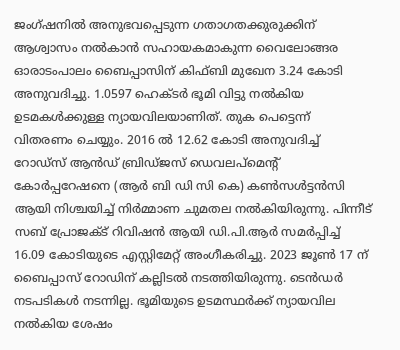ജംഗ്ഷനിൽ അനുഭവപ്പെടുന്ന ഗതാഗതക്കുരുക്കിന് ആശ്വാസം നൽകാൻ സഹായകമാകുന്ന വൈലോങ്ങര ഓരാടംപാലം ബൈപ്പാസിന് കിഫ്ബി മുഖേന 3.24 കോടി അനുവദിച്ചു. 1.0597 ഹെക്ടർ ഭൂമി വിട്ടു നൽകിയ ഉടമകൾക്കുള്ള ന്യായവിലയാണിത്. തുക പെട്ടെന്ന് വിതരണം ചെയ്യും. 2016 ൽ 12.62 കോടി അനുവദിച്ച് റോഡ്സ് ആൻഡ് ബ്രിഡ്ജസ് ഡെവലപ്‌മെന്റ് കോർപ്പറേഷനെ (ആർ ബി ഡി സി കെ) കൺസൾട്ടൻസി ആയി നിശ്ചയിച്ച് നിർമ്മാണ ചുമതല നൽകിയിരുന്നു. പിന്നീട് സബ് പ്രോജക്ട് റിവിഷൻ ആയി ഡി.പി.ആർ സമർപ്പിച്ച് 16.09 കോടിയുടെ എസ്റ്റിമേറ്റ് അംഗീകരിച്ചു. 2023 ജൂൺ 17 ന് ബൈപ്പാസ് റോഡിന് കല്ലിടൽ നടത്തിയിരുന്നു. ടെൻഡർ നടപടികൾ നടന്നില്ല. ഭൂമിയുടെ ഉടമസ്ഥർക്ക് ന്യായവില നൽകിയ ശേഷം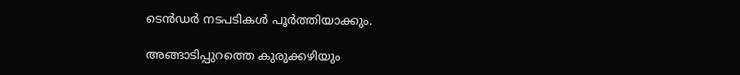ടെൻഡർ നടപടികൾ പൂർത്തിയാക്കും.

അങ്ങാടിപ്പുറത്തെ കുരുക്കഴിയും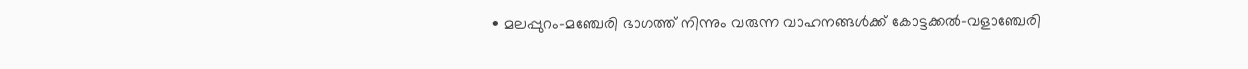• മലപ്പുറം-മഞ്ചേരി ഭാഗത്ത് നിന്നും വരുന്ന വാഹനങ്ങൾക്ക് കോട്ടക്കൽ-വളാഞ്ചേരി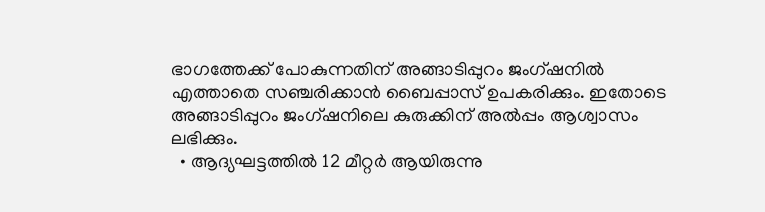ഭാഗത്തേക്ക് പോകുന്നതിന് അങ്ങാടിപ്പുറം ജംഗ്ഷനിൽ എത്താതെ സഞ്ചരിക്കാൻ ബൈപ്പാസ് ഉപകരിക്കും. ഇതോടെ അങ്ങാടിപ്പുറം ജംഗ്ഷനിലെ കുരുക്കിന് അൽപ്പം ആശ്വാസം ലഭിക്കും.
  • ആദ്യഘട്ടത്തിൽ 12 മീറ്റർ ആയിരുന്നു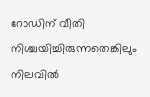റോഡിന് വീതി നിശ്ചയിച്ചിരുന്നതെങ്കിലും നിലവിൽ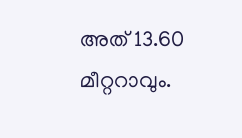അത് 13.60 മീറ്ററാവും.